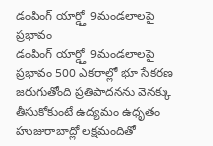డంపింగ్ యార్డ్తో 9మండలాలపై ప్రభావం
డంపింగ్ యార్డ్తో 9మండలాలపై ప్రభావం 500 ఎకరాల్లో భూ సేకరణ జరుగుతోంది ప్రతిపాదనను వెనక్కు తీసుకోకుంటే ఉద్యమం ఉధృతం హుజురాబాద్లో లక్షమందితో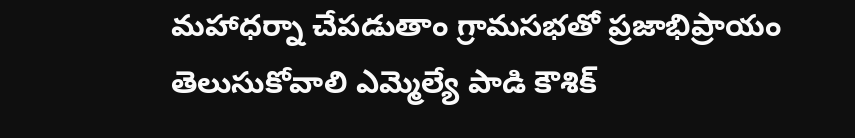మహాధర్నా చేపడుతాం గ్రామసభతో ప్రజాభిప్రాయం తెలుసుకోవాలి ఎమ్మెల్యే పాడి కౌశిక్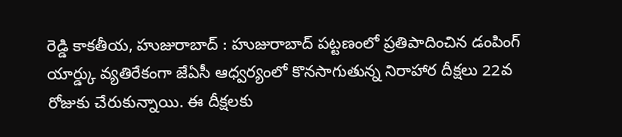రెడ్డి కాకతీయ, హుజురాబాద్ : హుజురాబాద్ పట్టణంలో ప్రతిపాదించిన డంపింగ్ యార్డ్కు వ్యతిరేకంగా జేఏసీ ఆధ్వర్యంలో కొనసాగుతున్న నిరాహార దీక్షలు 22వ రోజుకు చేరుకున్నాయి. ఈ దీక్షలకు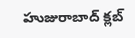హుజురాబాద్ క్లబ్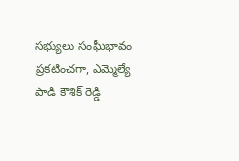సభ్యులు సంఘీభావం ప్రకటించగా, ఎమ్మెల్యే పాడి కౌశిక్ రెడ్డి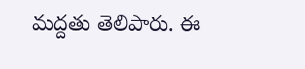మద్దతు తెలిపారు. ఈ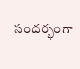సందర్భంగా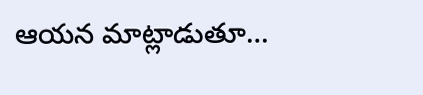ఆయన మాట్లాడుతూ…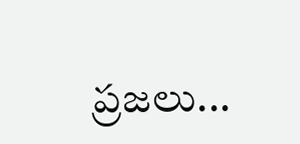ప్రజలు...